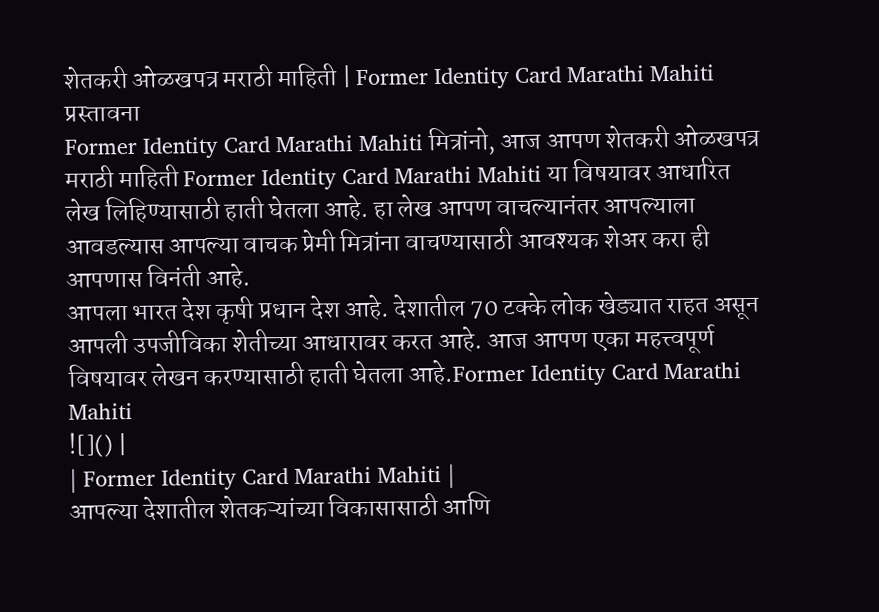शेतकरी ओळखपत्र मराठी माहिती | Former Identity Card Marathi Mahiti
प्रस्तावना
Former Identity Card Marathi Mahiti मित्रांनो, आज आपण शेतकरी ओळखपत्र मराठी माहिती Former Identity Card Marathi Mahiti या विषयावर आधारित लेख लिहिण्यासाठी हाती घेतला आहे. हा लेख आपण वाचल्यानंतर आपल्याला आवडल्यास आपल्या वाचक प्रेमी मित्रांना वाचण्यासाठी आवश्यक शेअर करा ही आपणास विनंती आहे.
आपला भारत देश कृषी प्रधान देश आहे. देशातील 70 टक्के लोक खेड्यात राहत असून आपली उपजीविका शेतीच्या आधारावर करत आहे. आज आपण एका महत्त्वपूर्ण विषयावर लेखन करण्यासाठी हाती घेतला आहे.Former Identity Card Marathi Mahiti
![]() |
| Former Identity Card Marathi Mahiti |
आपल्या देशातील शेतकऱ्यांच्या विकासासाठी आणि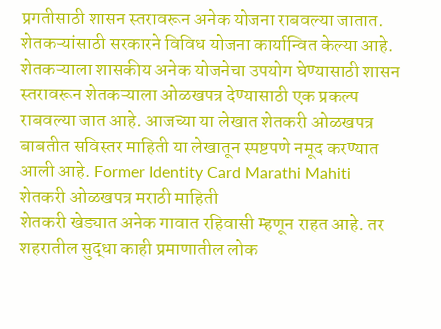प्रगतीसाठी शासन स्तरावरून अनेक योजना राबवल्या जातात. शेतकऱ्यांसाठी सरकारने विविध योजना कार्यान्वित केल्या आहे. शेतकऱ्याला शासकीय अनेक योजनेचा उपयोग घेण्यासाठी शासन स्तरावरून शेतकऱ्याला ओळखपत्र देण्यासाठी एक प्रकल्प राबवल्या जात आहे. आजच्या या लेखात शेतकरी ओळखपत्र बाबतीत सविस्तर माहिती या लेखातून स्पष्टपणे नमूद करण्यात आली आहे. Former Identity Card Marathi Mahiti
शेतकरी ओळखपत्र मराठी माहिती
शेतकरी खेड्यात अनेक गावात रहिवासी म्हणून राहत आहे. तर शहरातील सुद्धा काही प्रमाणातील लोक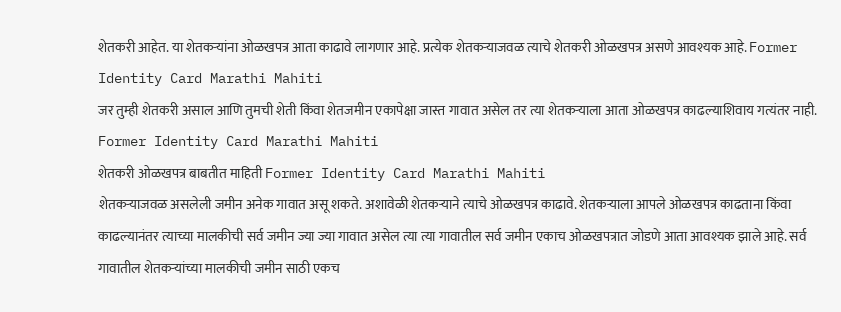शेतकरी आहेत. या शेतकऱ्यांना ओळखपत्र आता काढावे लागणार आहे. प्रत्येक शेतकऱ्याजवळ त्याचे शेतकरी ओळखपत्र असणे आवश्यक आहे. Former Identity Card Marathi Mahiti
जर तुम्ही शेतकरी असाल आणि तुमची शेती किंवा शेतजमीन एकापेक्षा जास्त गावात असेल तर त्या शेतकऱ्याला आता ओळखपत्र काढल्याशिवाय गत्यंतर नाही. Former Identity Card Marathi Mahiti
शेतकरी ओळखपत्र बाबतीत माहिती Former Identity Card Marathi Mahiti
शेतकऱ्याजवळ असलेली जमीन अनेक गावात असू शकते. अशावेळी शेतकऱ्याने त्याचे ओळखपत्र काढावे. शेतकऱ्याला आपले ओळखपत्र काढताना किंवा काढल्यानंतर त्याच्या मालकीची सर्व जमीन ज्या ज्या गावात असेल त्या त्या गावातील सर्व जमीन एकाच ओळखपत्रात जोडणे आता आवश्यक झाले आहे. सर्व गावातील शेतकऱ्यांच्या मालकीची जमीन साठी एकच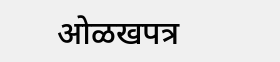ओळखपत्र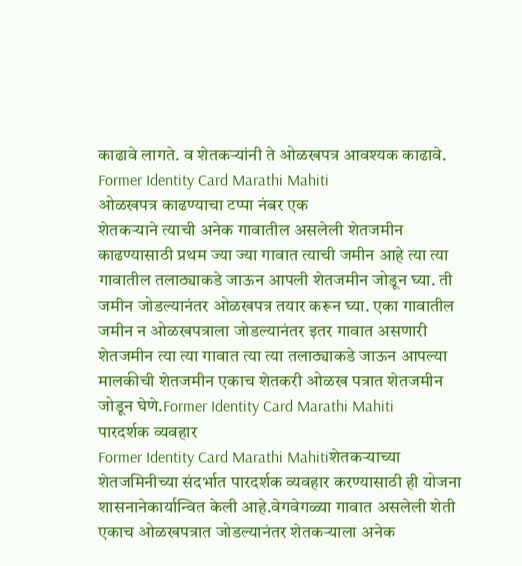काढावे लागते. व शेतकऱ्यांनी ते ओळखपत्र आवश्यक काढावे. Former Identity Card Marathi Mahiti
ओळखपत्र काढण्याचा टप्पा नंबर एक
शेतकऱ्याने त्याची अनेक गावातील असलेली शेतजमीन काढण्यासाठी प्रथम ज्या ज्या गावात त्याची जमीन आहे त्या त्या गावातील तलाठ्याकडे जाऊन आपली शेतजमीन जोडून घ्या. ती जमीन जोडल्यानंतर ओळखपत्र तयार करून घ्या. एका गावातील जमीन न ओळखपत्राला जोडल्यानंतर इतर गावात असणारी शेतजमीन त्या त्या गावात त्या त्या तलाठ्याकडे जाऊन आपल्या मालकीची शेतजमीन एकाच शेतकरी ओळख पत्रात शेतजमीन जोडून घेणे.Former Identity Card Marathi Mahiti
पारदर्शक व्यवहार
Former Identity Card Marathi Mahitiशेतकऱ्याच्या शेतजमिनीच्या संदर्भात पारदर्शक व्यवहार करण्यासाठी ही योजना शासनानेकार्यान्वित केली आहे.वेगवेगळ्या गावात असलेली शेती एकाच ओळखपत्रात जोडल्यानंतर शेतकऱ्याला अनेक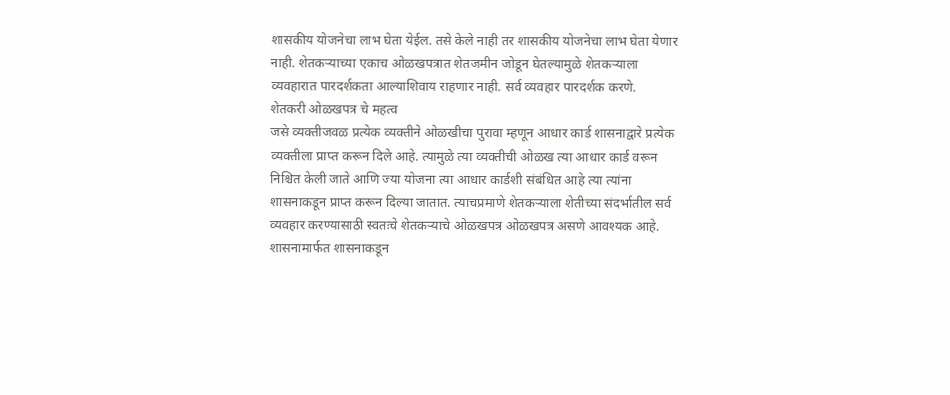शासकीय योजनेचा लाभ घेता येईल. तसे केले नाही तर शासकीय योजनेचा लाभ घेता येणार नाही. शेतकऱ्याच्या एकाच ओळखपत्रात शेतजमीन जोडून घेतल्यामुळे शेतकऱ्याला व्यवहारात पारदर्शकता आल्याशिवाय राहणार नाही. सर्व व्यवहार पारदर्शक करणे.
शेतकरी ओळखपत्र चे महत्व
जसे व्यक्तीजवळ प्रत्येक व्यक्तीने ओळखीचा पुरावा म्हणून आधार कार्ड शासनाद्वारे प्रत्येक व्यक्तीला प्राप्त करून दिले आहे. त्यामुळे त्या व्यक्तीची ओळख त्या आधार कार्ड वरून निश्चित केली जाते आणि ज्या योजना त्या आधार कार्डशी संबंधित आहे त्या त्यांना शासनाकडून प्राप्त करून दिल्या जातात. त्याचप्रमाणे शेतकऱ्याला शेतीच्या संदर्भातील सर्व व्यवहार करण्यासाठी स्वतःचे शेतकऱ्याचे ओळखपत्र ओळखपत्र असणे आवश्यक आहे. शासनामार्फत शासनाकडून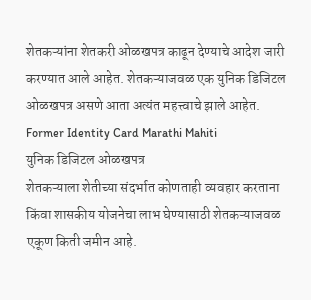शेतकऱ्यांना शेतकरी ओळखपत्र काढून देण्याचे आदेश जारी करण्यात आले आहेत. शेतकऱ्याजवळ एक युनिक डिजिटल ओळखपत्र असणे आता अत्यंत महत्त्वाचे झाले आहेत. Former Identity Card Marathi Mahiti
युनिक डिजिटल ओळखपत्र
शेतकऱ्याला शेतीच्या संदर्भात कोणताही व्यवहार करताना किंवा शासकीय योजनेचा लाभ घेण्यासाठी शेतकऱ्याजवळ एकूण किती जमीन आहे.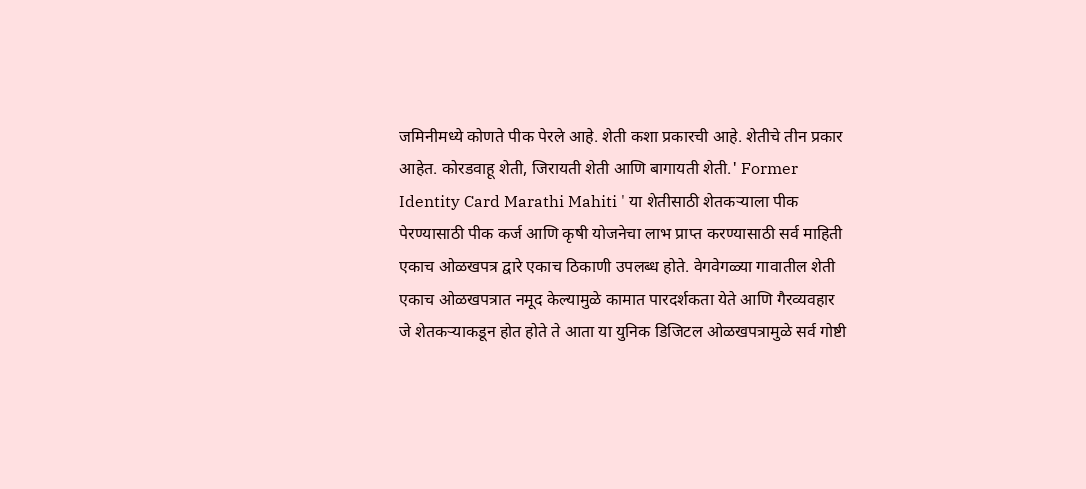जमिनीमध्ये कोणते पीक पेरले आहे. शेती कशा प्रकारची आहे. शेतीचे तीन प्रकार आहेत. कोरडवाहू शेती, जिरायती शेती आणि बागायती शेती.' Former Identity Card Marathi Mahiti ' या शेतीसाठी शेतकऱ्याला पीक पेरण्यासाठी पीक कर्ज आणि कृषी योजनेचा लाभ प्राप्त करण्यासाठी सर्व माहिती एकाच ओळखपत्र द्वारे एकाच ठिकाणी उपलब्ध होते. वेगवेगळ्या गावातील शेती एकाच ओळखपत्रात नमूद केल्यामुळे कामात पारदर्शकता येते आणि गैरव्यवहार जे शेतकऱ्याकडून होत होते ते आता या युनिक डिजिटल ओळखपत्रामुळे सर्व गोष्टी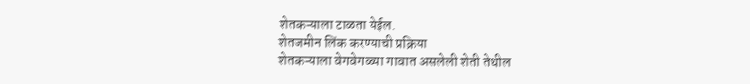शेतकऱ्याला टाळता येईल.
शेतजमीन लिंक करण्याची प्रक्रिया
शेतकऱ्याला वेगवेगळ्या गावात असलेली शेती तेथील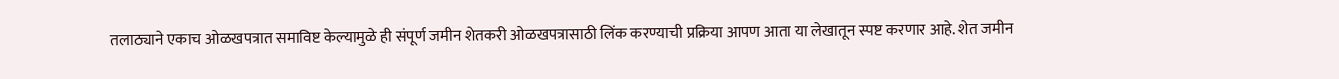तलाठ्याने एकाच ओळखपत्रात समाविष्ट केल्यामुळे ही संपूर्ण जमीन शेतकरी ओळखपत्रासाठी लिंक करण्याची प्रक्रिया आपण आता या लेखातून स्पष्ट करणार आहे. शेत जमीन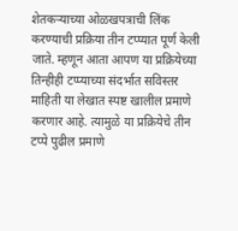शेतकऱ्याच्या ओळखपत्राची लिंक करण्याची प्रक्रिया तीन टप्प्यात पूर्ण केली जाते. म्हणून आता आपण या प्रक्रियेच्या तिन्हीही टप्प्याच्या संदर्भात सविस्तर माहिती या लेखात स्पष्ट खालील प्रमाणे करणार आहे. त्यामुळे या प्रक्रियेचे तीन टप्पे पुढील प्रमाणे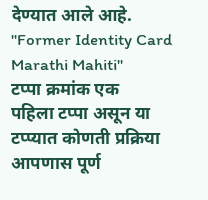देण्यात आले आहे. "Former Identity Card Marathi Mahiti"
टप्पा क्रमांक एक
पहिला टप्पा असून या टप्प्यात कोणती प्रक्रिया आपणास पूर्ण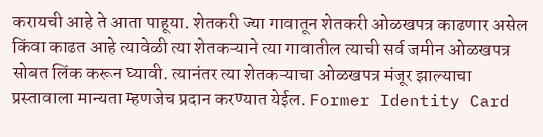करायची आहे ते आता पाहूया. शेतकरी ज्या गावातून शेतकरी ओळखपत्र काढणार असेल किंवा काढत आहे त्यावेळी त्या शेतकऱ्याने त्या गावातील त्याची सर्व जमीन ओळखपत्र सोबत लिंक करून घ्यावी. त्यानंतर त्या शेतकऱ्याचा ओळखपत्र मंजूर झाल्याचा प्रस्तावाला मान्यता म्हणजेच प्रदान करण्यात येईल. Former Identity Card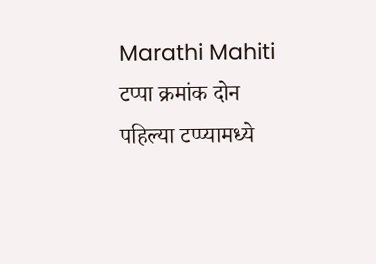Marathi Mahiti
टप्पा क्रमांक दोन
पहिल्या टप्प्यामध्ये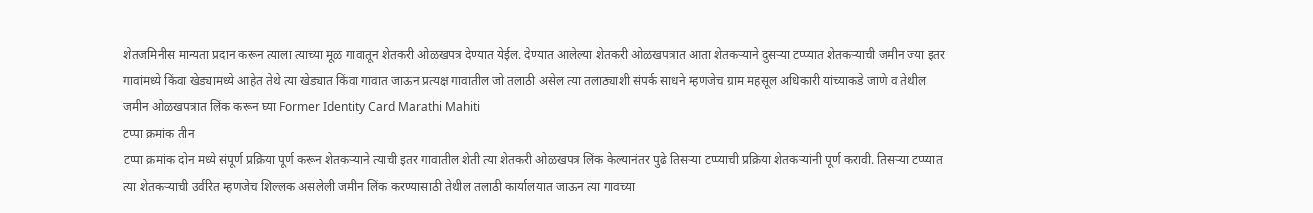शेतजमिनीस मान्यता प्रदान करून त्याला त्याच्या मूळ गावातून शेतकरी ओळखपत्र देण्यात येईल. देण्यात आलेल्या शेतकरी ओळखपत्रात आता शेतकऱ्याने दुसऱ्या टप्प्यात शेतकऱ्याची जमीन ज्या इतर गावांमध्ये किंवा खेड्यामध्ये आहेत तेथे त्या खेड्यात किंवा गावात जाऊन प्रत्यक्ष गावातील जो तलाठी असेल त्या तलाठ्याशी संपर्क साधने म्हणजेच ग्राम महसूल अधिकारी यांच्याकडे जाणे व तेथील जमीन ओळखपत्रात लिंक करून घ्या Former Identity Card Marathi Mahiti
टप्पा क्रमांक तीन
टप्पा क्रमांक दोन मध्ये संपूर्ण प्रक्रिया पूर्ण करून शेतकऱ्याने त्याची इतर गावातील शेती त्या शेतकरी ओळखपत्र लिंक केल्यानंतर पुढे तिसऱ्या टप्प्याची प्रक्रिया शेतकऱ्यांनी पूर्ण करावी. तिसऱ्या टप्प्यात त्या शेतकऱ्याची उर्वरित म्हणजेच शिल्लक असलेली जमीन लिंक करण्यासाठी तेथील तलाठी कार्यालयात जाऊन त्या गावच्या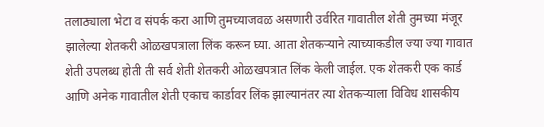तलाठ्याला भेटा व संपर्क करा आणि तुमच्याजवळ असणारी उर्वरित गावातील शेती तुमच्या मंजूर झालेल्या शेतकरी ओळखपत्राला लिंक करून घ्या. आता शेतकऱ्याने त्याच्याकडील ज्या ज्या गावात शेती उपलब्ध होती ती सर्व शेती शेतकरी ओळखपत्रात लिंक केली जाईल. एक शेतकरी एक कार्ड आणि अनेक गावातील शेती एकाच कार्डावर लिंक झाल्यानंतर त्या शेतकऱ्याला विविध शासकीय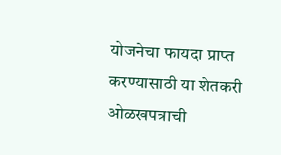योजनेचा फायदा प्राप्त करण्यासाठी या शेतकरी ओळखपत्राची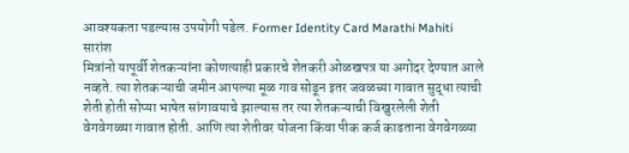आवश्यकता पडल्यास उपयोगी पडेल. Former Identity Card Marathi Mahiti
सारांश
मित्रांनो यापूर्वी शेतकऱ्यांना कोणत्याही प्रकारचे शेतकरी ओळखपत्र या अगोदर देण्यात आले नव्हते. त्या शेतकऱ्याची जमीन आपल्या मूळ गाव सोडून इतर जवळच्या गावात सुद्धा त्याची शेती होती सोप्या भाषेत सांगावयाचे झाल्यास तर त्या शेतकऱ्याची विखुरलेली शेती वेगवेगळ्या गावात होती. आणि त्या शेतीवर योजना किंवा पीक कर्ज काढताना वेगवेगळ्या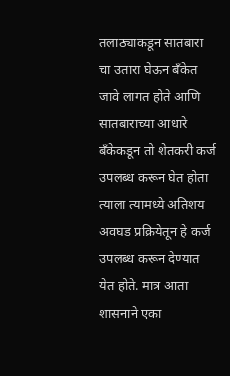तलाठ्याकडून सातबारा चा उतारा घेऊन बँकेत जावे लागत होते आणि सातबाराच्या आधारे बँकेकडून तो शेतकरी कर्ज उपलब्ध करून घेत होता
त्याला त्यामध्ये अतिशय अवघड प्रक्रियेतून हे कर्ज उपलब्ध करून देण्यात येत होते. मात्र आता शासनाने एका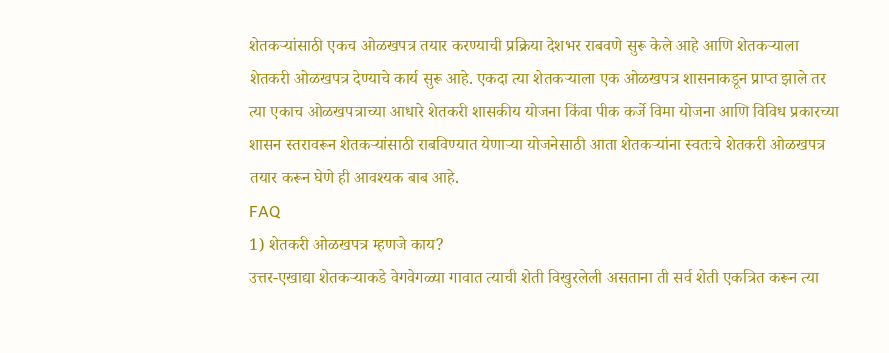शेतकऱ्यांसाठी एकच ओळखपत्र तयार करण्याची प्रक्रिया देशभर राबवणे सुरू केले आहे आणि शेतकऱ्याला शेतकरी ओळखपत्र देण्याचे कार्य सुरू आहे. एकदा त्या शेतकऱ्याला एक ओळखपत्र शासनाकडून प्राप्त झाले तर त्या एकाच ओळखपत्राच्या आधारे शेतकरी शासकीय योजना किंवा पीक कर्जे विमा योजना आणि विविध प्रकारच्या शासन स्तरावरून शेतकऱ्यांसाठी राबविण्यात येणाऱ्या योजनेसाठी आता शेतकऱ्यांना स्वतःचे शेतकरी ओळखपत्र तयार करून घेणे ही आवश्यक बाब आहे.
FAQ
1) शेतकरी ओळखपत्र म्हणजे काय?
उत्तर-एखाद्या शेतकऱ्याकडे वेगवेगळ्या गावात त्याची शेती विखुरलेली असताना ती सर्व शेती एकत्रित करून त्या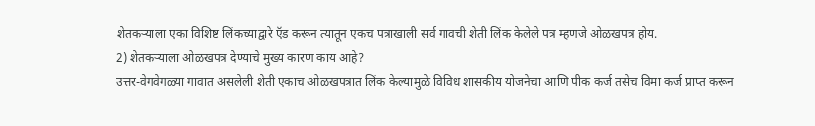शेतकऱ्याला एका विशिष्ट लिंकच्याद्वारे ऍड करून त्यातून एकच पत्राखाली सर्व गावची शेती लिंक केलेले पत्र म्हणजे ओळखपत्र होय.
2) शेतकऱ्याला ओळखपत्र देण्याचे मुख्य कारण काय आहे?
उत्तर-वेगवेगळ्या गावात असलेली शेती एकाच ओळखपत्रात लिंक केल्यामुळे विविध शासकीय योजनेचा आणि पीक कर्ज तसेच विमा कर्ज प्राप्त करून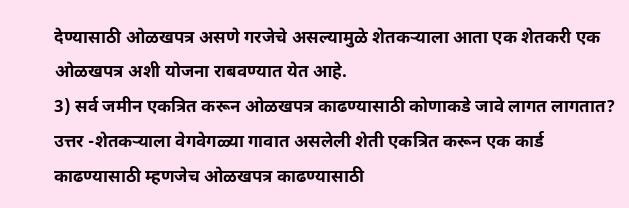देण्यासाठी ओळखपत्र असणे गरजेचे असल्यामुळे शेतकऱ्याला आता एक शेतकरी एक ओळखपत्र अशी योजना राबवण्यात येत आहे.
3) सर्व जमीन एकत्रित करून ओळखपत्र काढण्यासाठी कोणाकडे जावे लागत लागतात?
उत्तर -शेतकऱ्याला वेगवेगळ्या गावात असलेली शेती एकत्रित करून एक कार्ड काढण्यासाठी म्हणजेच ओळखपत्र काढण्यासाठी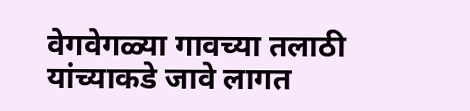वेगवेगळ्या गावच्या तलाठी यांच्याकडे जावे लागत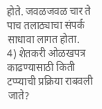होते. जवळजवळ चार ते पाच तलाठ्याचा संपर्क साधावा लागत होता.
4) शेतकरी ओळखपत्र काढण्यासाठी किती टप्प्याची प्रक्रिया राबवली जाते?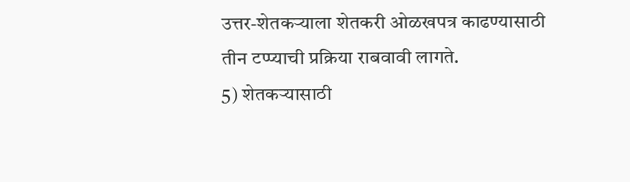उत्तर-शेतकऱ्याला शेतकरी ओळखपत्र काढण्यासाठी तीन टप्प्याची प्रक्रिया राबवावी लागते.
5) शेतकऱ्यासाठी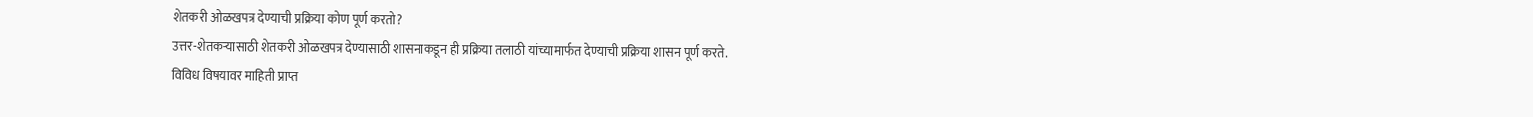शेतकरी ओळखपत्र देण्याची प्रक्रिया कोण पूर्ण करतो?
उत्तर-शेतकऱ्यासाठी शेतकरी ओळखपत्र देण्यासाठी शासनाकडून ही प्रक्रिया तलाठी यांच्यामार्फत देण्याची प्रक्रिया शासन पूर्ण करते.
विविध विषयावर माहिती प्राप्त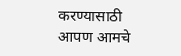करण्यासाठी आपण आमचे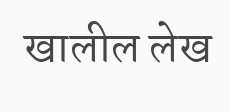खालील लेख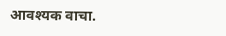आवश्यक वाचा.